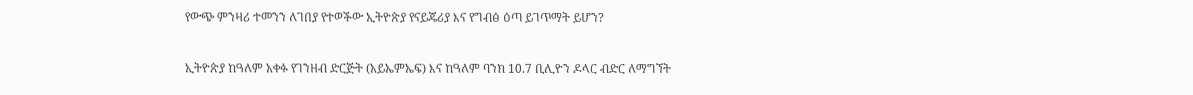የውጭ ምንዛሪ ተመንን ለገበያ የተወችው ኢትዮጵያ የናይጄሪያ እና የግብፅ ዕጣ ይገጥማት ይሆን?

ኢትዮጵያ ከዓለም አቀፉ የገንዘብ ድርጅት (አይኤምኤፍ) እና ከዓለም ባንክ 10.7 ቢሊዮን ዶላር ብድር ለማግኘት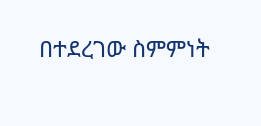በተደረገው ስምምነት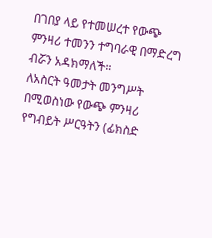በገበያ ላይ የተመሠረተ የውጭ ምንዛሪ ተመንን ተግባራዊ በማድረግ ብሯን አዳክማለች።
ለአስርት ዓመታት መንግሥት በሚወስነው የውጭ ምንዛሪ የግብይት ሥርዓትን (ፊክስድ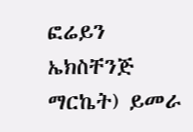ፎሬይን ኤክስቸንጅ ማርኬት) ይመራ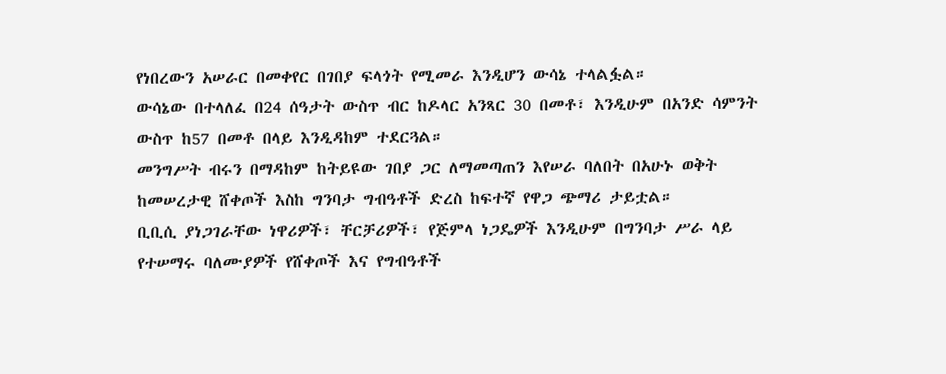የነበረውን አሠራር በመቀየር በገበያ ፍላጎት የሚመራ እንዲሆን ውሳኔ ተላልፏል።
ውሳኔው በተላለፈ በ24 ሰዓታት ውስጥ ብር ከዶላር አንጻር 30 በመቶ፣ እንዲሁም በአንድ ሳምንት ውስጥ ከ57 በመቶ በላይ እንዲዳከም ተደርጓል።
መንግሥት ብሩን በማዳከም ከትይዩው ገበያ ጋር ለማመጣጠን እየሠራ ባለበት በአሁኑ ወቅት ከመሠረታዊ ሸቀጦች እስከ ግንባታ ግብዓቶች ድረስ ከፍተኛ የዋጋ ጭማሪ ታይቷል።
ቢቢሲ ያነጋገራቸው ነዋሪዎች፣ ቸርቻሪዎች፣ የጅምላ ነጋዴዎች እንዲሁም በግንባታ ሥራ ላይ የተሠማሩ ባለሙያዎች የሸቀጦች እና የግብዓቶች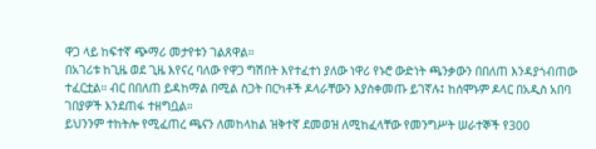ዋጋ ላይ ከፍተኛ ጭማሪ መታየቱን ገልጸዋል።
በአገሪቱ ከጊዜ ወደ ጊዜ እየናረ ባለው የዋጋ ግሽበት እየተፈተነ ያለው ነዋሪ የኑሮ ውድነት ጫንቃውን በበለጠ እንዳያጎብጠው ተፈርቷል። ብር በበለጠ ይዳከማል በሚል ስጋት በርካቶች ዶላራቸውን እያስቀመጡ ይገኛሉ፤ ከሰሞኑም ዶላር በአዲስ አበባ ገበያዎች እንደጠፋ ተዘግቧል።
ይህንንም ተከትሎ የሚፈጠረ ጫናን ለመከላከል ዝቅተኛ ደመወዝ ለሚከፈላቸው የመንግሥት ሠራተኞች የ300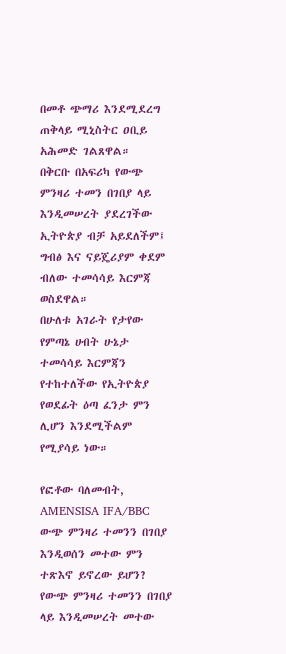በመቶ ጭማሪ እንደሚደረግ ጠቅላይ ሚኒስትር ዐቢይ አሕመድ ገልጸዋል።
በቅርቡ በአፍሪካ የውጭ ምንዛሪ ተመን በገበያ ላይ እንዲመሠረት ያደረገችው ኢትዮጵያ ብቻ አይደለችም፤ ግብፅ እና ናይጄሪያም ቀደም ብለው ተመሳሳይ እርምጃ ወስደዋል።
በሁለቱ አገራት የታየው የምጣኔ ሀብት ሁኔታ ተመሳሳይ እርምጃን የተከተለችው የኢትዮጵያ የወደፊት ዕጣ ፈንታ ምን ሊሆን እንደሚችልም የሚያሳይ ነው።

የፎቶው ባለመብት, AMENSISA IFA/BBC
ውጭ ምንዛሪ ተመንን በገበያ እንዲወሰን መተው ምን ተጽእኖ ይኖረው ይሆን?
የውጭ ምንዛሪ ተመንን በገበያ ላይ እንዲመሠረት መተው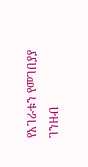የአገራቱን የመገበያያ ገንዘብ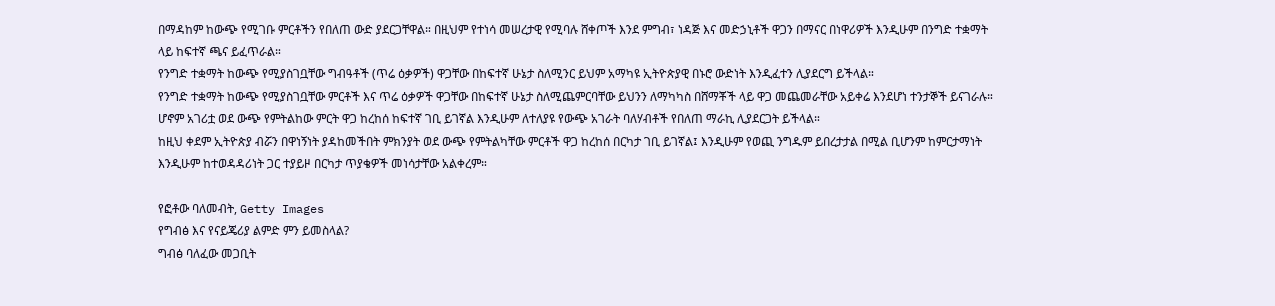በማዳከም ከውጭ የሚገቡ ምርቶችን የበለጠ ውድ ያደርጋቸዋል። በዚህም የተነሳ መሠረታዊ የሚባሉ ሸቀጦች እንደ ምግብ፣ ነዳጅ እና መድኃኒቶች ዋጋን በማናር በነዋሪዎች እንዲሁም በንግድ ተቋማት ላይ ከፍተኛ ጫና ይፈጥራል።
የንግድ ተቋማት ከውጭ የሚያስገቧቸው ግብዓቶች (ጥሬ ዕቃዎች) ዋጋቸው በከፍተኛ ሁኔታ ስለሚንር ይህም አማካዩ ኢትዮጵያዊ በኑሮ ውድነት እንዲፈተን ሊያደርግ ይችላል።
የንግድ ተቋማት ከውጭ የሚያስገቧቸው ምርቶች እና ጥሬ ዕቃዎች ዋጋቸው በከፍተኛ ሁኔታ ስለሚጨምርባቸው ይህንን ለማካካስ በሸማቾች ላይ ዋጋ መጨመራቸው አይቀሬ እንደሆነ ተንታኞች ይናገራሉ።
ሆኖም አገሪቷ ወደ ውጭ የምትልከው ምርት ዋጋ ከረከሰ ከፍተኛ ገቢ ይገኛል እንዲሁም ለተለያዩ የውጭ አገራት ባለሃብቶች የበለጠ ማራኪ ሊያደርጋት ይችላል።
ከዚህ ቀደም ኢትዮጵያ ብሯን በዋነኝነት ያዳከመችበት ምክንያት ወደ ውጭ የምትልካቸው ምርቶች ዋጋ ከረከሰ በርካታ ገቢ ይገኛል፤ እንዲሁም የወጪ ንግዱም ይበረታታል በሚል ቢሆንም ከምርታማነት እንዲሁም ከተወዳዳሪነት ጋር ተያይዞ በርካታ ጥያቄዎች መነሳታቸው አልቀረም።

የፎቶው ባለመብት, Getty Images
የግብፅ እና የናይጄሪያ ልምድ ምን ይመስላል?
ግብፅ ባለፈው መጋቢት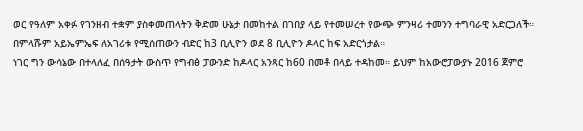ወር የዓለም አቀፉ የገንዘብ ተቋም ያስቀመጠላትን ቅድመ ሁኔታ በመከተል በገበያ ላይ የተመሠረተ የውጭ ምንዛሪ ተመንን ተግባራዊ አድርጋለች።
በምላሹም አይኤምኤፍ ለአገሪቱ የሚሰጠውን ብድር ከ3 ቢሊዮን ወደ 8 ቢሊዮን ዶላር ከፍ አድርጎታል።
ነገር ግን ውሳኔው በተላለፈ በሰዓታት ውስጥ የግብፅ ፓውንድ ከዶላር አንጻር ከ60 በመቶ በላይ ተዳከመ። ይህም ከአውሮፓውያኑ 2016 ጀምሮ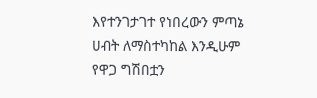እየተንገታገተ የነበረውን ምጣኔ ሀብት ለማስተካከል እንዲሁም የዋጋ ግሽበቷን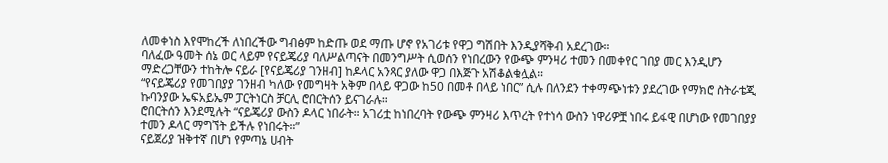ለመቀነስ እየሞከረች ለነበረችው ግብፅም ከድጡ ወደ ማጡ ሆኖ የአገሪቱ የዋጋ ግሽበት እንዲያሻቅብ አደረገው።
ባለፈው ዓመት ሰኔ ወር ላይም የናይጄሪያ ባለሥልጣናት በመንግሥት ሲወሰን የነበረውን የውጭ ምንዛሪ ተመን በመቀየር ገበያ መር እንዲሆን ማድረጋቸውን ተከትሎ ናይራ [የናይጄሪያ ገንዘብ] ከዶላር አንጻር ያለው ዋጋ በእጅጉ አሽቆልቁሏል።
“የናይጄሪያ የመገበያያ ገንዘብ ካለው የመግዛት አቅም በላይ ዋጋው ከ50 በመቶ በላይ ነበር” ሲሉ በለንደን ተቀማጭነቱን ያደረገው የማክሮ ስትራቴጂ ኩባንያው ኤፍአይኤም ፓርትነርስ ቻርሊ ሮበርትሰን ይናገራሉ።
ሮበርትሰን እንደሚሉት “ናይጄሪያ ውስን ዶላር ነበራት። አገሪቷ ከነበረባት የውጭ ምንዛሪ እጥረት የተነሳ ውስን ነዋሪዎቿ ነበሩ ይፋዊ በሆነው የመገበያያ ተመን ዶላር ማግኘት ይችሉ የነበሩት።”
ናይጀሪያ ዝቅተኛ በሆነ የምጣኔ ሀብት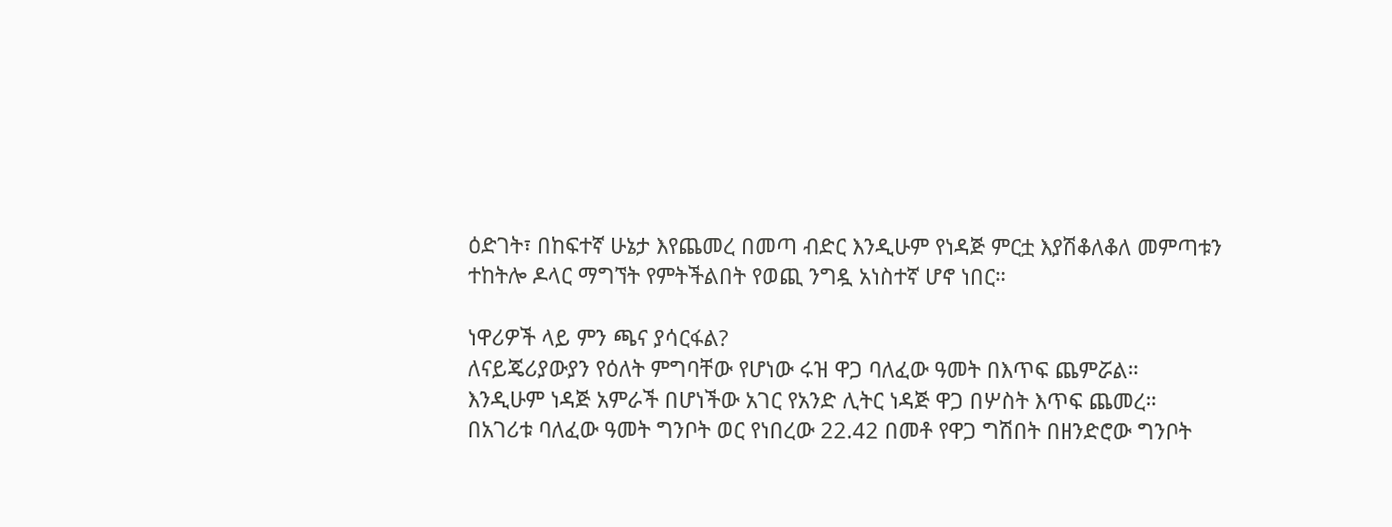ዕድገት፣ በከፍተኛ ሁኔታ እየጨመረ በመጣ ብድር እንዲሁም የነዳጅ ምርቷ እያሽቆለቆለ መምጣቱን ተከትሎ ዶላር ማግኘት የምትችልበት የወጪ ንግዷ አነስተኛ ሆኖ ነበር።

ነዋሪዎች ላይ ምን ጫና ያሳርፋል?
ለናይጄሪያውያን የዕለት ምግባቸው የሆነው ሩዝ ዋጋ ባለፈው ዓመት በእጥፍ ጨምሯል።
እንዲሁም ነዳጅ አምራች በሆነችው አገር የአንድ ሊትር ነዳጅ ዋጋ በሦስት እጥፍ ጨመረ።
በአገሪቱ ባለፈው ዓመት ግንቦት ወር የነበረው 22.42 በመቶ የዋጋ ግሽበት በዘንድሮው ግንቦት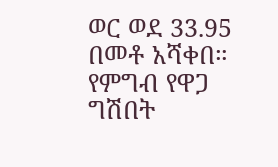ወር ወደ 33.95 በመቶ አሻቀበ። የምግብ የዋጋ ግሽበት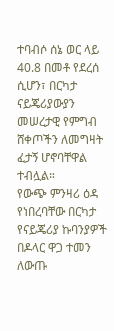ተባብሶ ሰኔ ወር ላይ 40.8 በመቶ የደረሰ ሲሆን፣ በርካታ ናይጄሪያውያን መሠረታዊ የምግብ ሸቀጦችን ለመግዛት ፈታኝ ሆኖባቸዋል ተብሏል።
የውጭ ምንዛሪ ዕዳ የነበረባቸው በርካታ የናይጄሪያ ኩባንያዎች በዶላር ዋጋ ተመን ለውጡ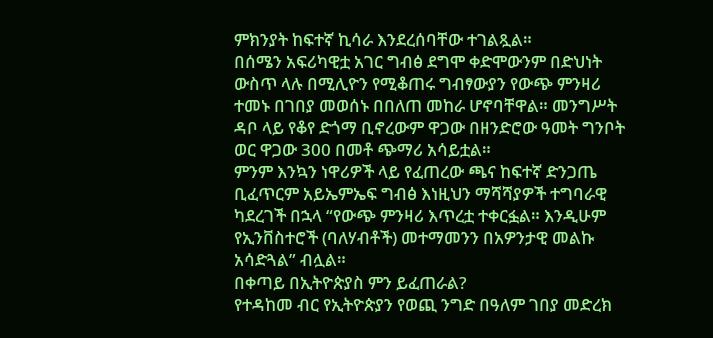ምክንያት ከፍተኛ ኪሳራ እንደረሰባቸው ተገልጿል።
በሰሜን አፍሪካዊቷ አገር ግብፅ ደግሞ ቀድሞውንም በድህነት ውስጥ ላሉ በሚሊዮን የሚቆጠሩ ግብፃውያን የውጭ ምንዛሪ ተመኑ በገበያ መወሰኑ በበለጠ መከራ ሆኖባቸዋል። መንግሥት ዳቦ ላይ የቆየ ድጎማ ቢኖረውም ዋጋው በዘንድሮው ዓመት ግንቦት ወር ዋጋው 300 በመቶ ጭማሪ አሳይቷል።
ምንም እንኳን ነዋሪዎች ላይ የፈጠረው ጫና ከፍተኛ ድንጋጤ ቢፈጥርም አይኤምኤፍ ግብፅ እነዚህን ማሻሻያዎች ተግባራዊ ካደረገች በኋላ “የውጭ ምንዛሪ እጥረቷ ተቀርፏል። እንዲሁም የኢንቨስተሮች (ባለሃብቶች) መተማመንን በአዎንታዊ መልኩ አሳድጓል” ብሏል።
በቀጣይ በኢትዮጵያስ ምን ይፈጠራል?
የተዳከመ ብር የኢትዮጵያን የወጪ ንግድ በዓለም ገበያ መድረክ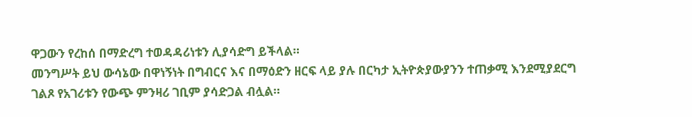ዋጋውን የረከሰ በማድረግ ተወዳዳሪነቱን ሊያሳድግ ይችላል።
መንግሥት ይህ ውሳኔው በዋነኝነት በግብርና እና በማዕድን ዘርፍ ላይ ያሉ በርካታ ኢትዮጵያውያንን ተጠቃሚ እንደሚያደርግ ገልጾ የአገሪቱን የውጭ ምንዛሪ ገቢም ያሳድጋል ብሏል።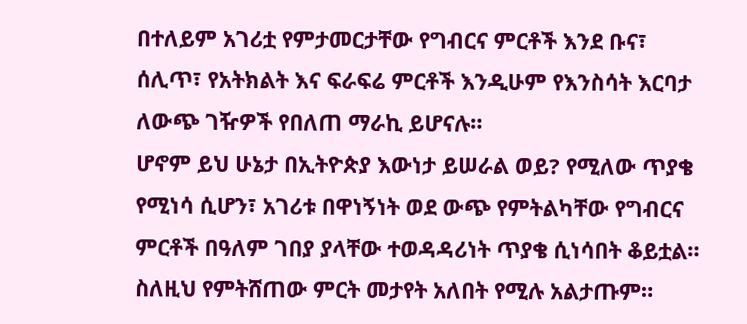በተለይም አገሪቷ የምታመርታቸው የግብርና ምርቶች እንደ ቡና፣ ሰሊጥ፣ የአትክልት እና ፍራፍሬ ምርቶች እንዲሁም የእንስሳት እርባታ ለውጭ ገዥዎች የበለጠ ማራኪ ይሆናሉ።
ሆኖም ይህ ሁኔታ በኢትዮጵያ እውነታ ይሠራል ወይ? የሚለው ጥያቄ የሚነሳ ሲሆን፣ አገሪቱ በዋነኝነት ወደ ውጭ የምትልካቸው የግብርና ምርቶች በዓለም ገበያ ያላቸው ተወዳዳሪነት ጥያቄ ሲነሳበት ቆይቷል።
ስለዚህ የምትሸጠው ምርት መታየት አለበት የሚሉ አልታጡም።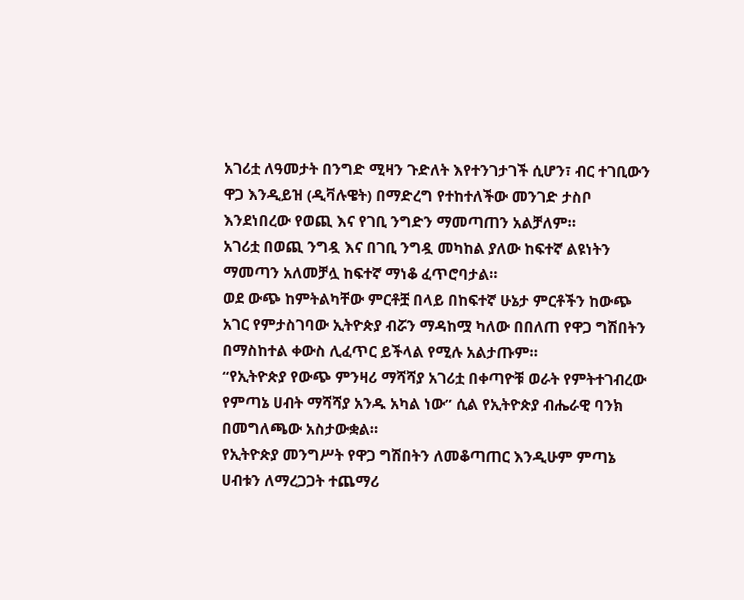አገሪቷ ለዓመታት በንግድ ሚዛን ጉድለት እየተንገታገች ሲሆን፣ ብር ተገቢውን ዋጋ እንዲይዝ (ዲቫሉዌት) በማድረግ የተከተለችው መንገድ ታስቦ እንደነበረው የወጪ እና የገቢ ንግድን ማመጣጠን አልቻለም።
አገሪቷ በወጪ ንግዷ እና በገቢ ንግዷ መካከል ያለው ከፍተኛ ልዩነትን ማመጣን አለመቻሏ ከፍተኛ ማነቆ ፈጥሮባታል።
ወደ ውጭ ከምትልካቸው ምርቶቿ በላይ በከፍተኛ ሁኔታ ምርቶችን ከውጭ አገር የምታስገባው ኢትዮጵያ ብሯን ማዳከሟ ካለው በበለጠ የዋጋ ግሽበትን በማስከተል ቀውስ ሊፈጥር ይችላል የሚሉ አልታጡም።
“የኢትዮጵያ የውጭ ምንዛሪ ማሻሻያ አገሪቷ በቀጣዮቹ ወራት የምትተገብረው የምጣኔ ሀብት ማሻሻያ አንዱ አካል ነው” ሲል የኢትዮጵያ ብሔራዊ ባንክ በመግለጫው አስታውቋል።
የኢትዮጵያ መንግሥት የዋጋ ግሽበትን ለመቆጣጠር እንዲሁም ምጣኔ ሀብቱን ለማረጋጋት ተጨማሪ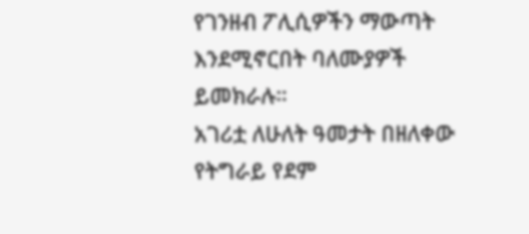የገንዘብ ፖሊሲዎችን ማውጣት እንደሚኖርበት ባለሙያዎች ይመክራሉ።
አገሪቷ ለሁለት ዓመታት በዘለቀው የትግራይ የደም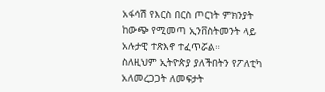አፋሳሽ የእርስ በርስ ጦርነት ምክንያት ከውጭ የሚመጣ ኢንቨስትመንት ላይ አሉታዊ ተጽእኖ ተፈጥሯል።
ስለዚህም ኢትዮጵያ ያለችበትን የፖለቲካ አለመረጋጋት ለመፍታት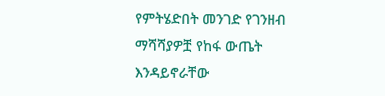የምትሄድበት መንገድ የገንዘብ ማሻሻያዎቿ የከፋ ውጤት እንዳይኖራቸው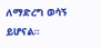ለማድረግ ወሳኝ ይሆናል።